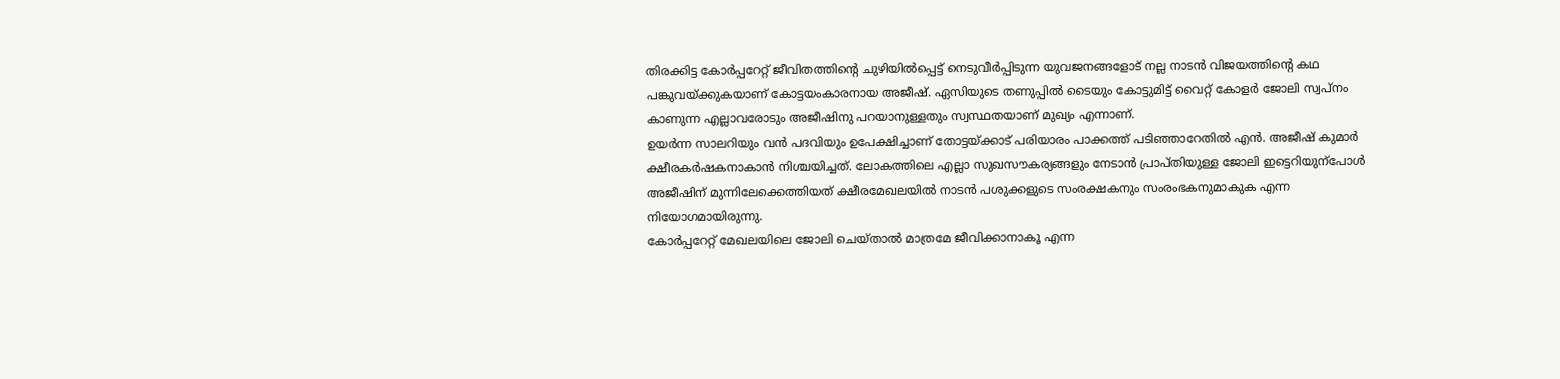തിരക്കിട്ട കോർപ്പറേറ്റ് ജീവിതത്തിന്റെ ചുഴിയിൽപ്പെട്ട് നെടുവീർപ്പിടുന്ന യുവജനങ്ങളോട് നല്ല നാടൻ വിജയത്തിന്റെ കഥ പങ്കുവയ്ക്കുകയാണ് കോട്ടയംകാരനായ അജീഷ്. ഏസിയുടെ തണുപ്പിൽ ടൈയും കോട്ടുമിട്ട് വൈറ്റ് കോളർ ജോലി സ്വപ്നം കാണുന്ന എല്ലാവരോടും അജീഷിനു പറയാനുള്ളതും സ്വസ്ഥതയാണ് മുഖ്യം എന്നാണ്.
ഉയർന്ന സാലറിയും വൻ പദവിയും ഉപേക്ഷിച്ചാണ് തോട്ടയ്ക്കാട് പരിയാരം പാക്കത്ത് പടിഞ്ഞാറേതിൽ എൻ. അജീഷ് കുമാർ ക്ഷീരകർഷകനാകാൻ നിശ്ചയിച്ചത്. ലോകത്തിലെ എല്ലാ സുഖസൗകര്യങ്ങളും നേടാൻ പ്രാപ്തിയുള്ള ജോലി ഇട്ടെറിയുന്പോൾ അജീഷിന് മുന്നിലേക്കെത്തിയത് ക്ഷീരമേഖലയിൽ നാടൻ പശുക്കളുടെ സംരക്ഷകനും സംരംഭകനുമാകുക എന്ന നിയോഗമായിരുന്നു.
കോർപ്പറേറ്റ് മേഖലയിലെ ജോലി ചെയ്താൽ മാത്രമേ ജീവിക്കാനാകൂ എന്ന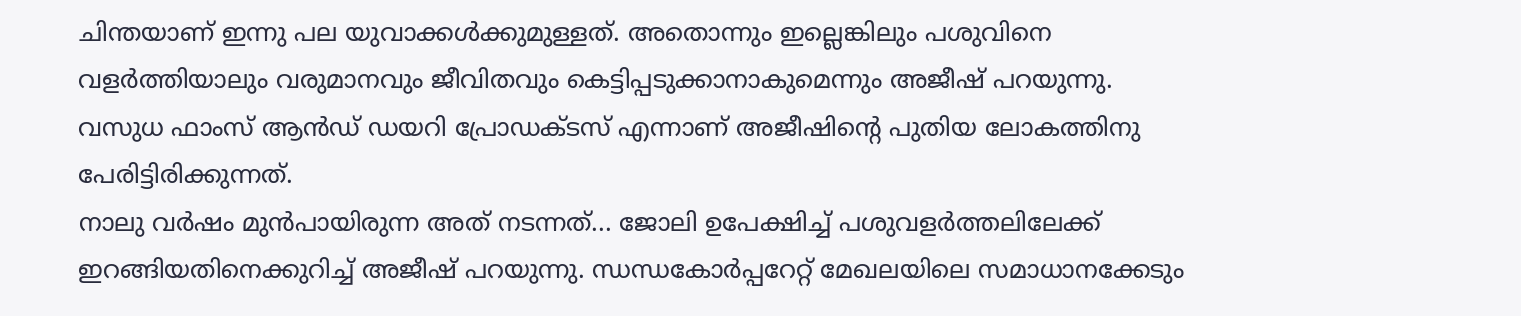ചിന്തയാണ് ഇന്നു പല യുവാക്കൾക്കുമുള്ളത്. അതൊന്നും ഇല്ലെങ്കിലും പശുവിനെ വളർത്തിയാലും വരുമാനവും ജീവിതവും കെട്ടിപ്പടുക്കാനാകുമെന്നും അജീഷ് പറയുന്നു. വസുധ ഫാംസ് ആൻഡ് ഡയറി പ്രോഡക്ടസ് എന്നാണ് അജീഷിന്റെ പുതിയ ലോകത്തിനു പേരിട്ടിരിക്കുന്നത്.
നാലു വർഷം മുൻപായിരുന്ന അത് നടന്നത്... ജോലി ഉപേക്ഷിച്ച് പശുവളർത്തലിലേക്ക് ഇറങ്ങിയതിനെക്കുറിച്ച് അജീഷ് പറയുന്നു. ന്ധന്ധകോർപ്പറേറ്റ് മേഖലയിലെ സമാധാനക്കേടും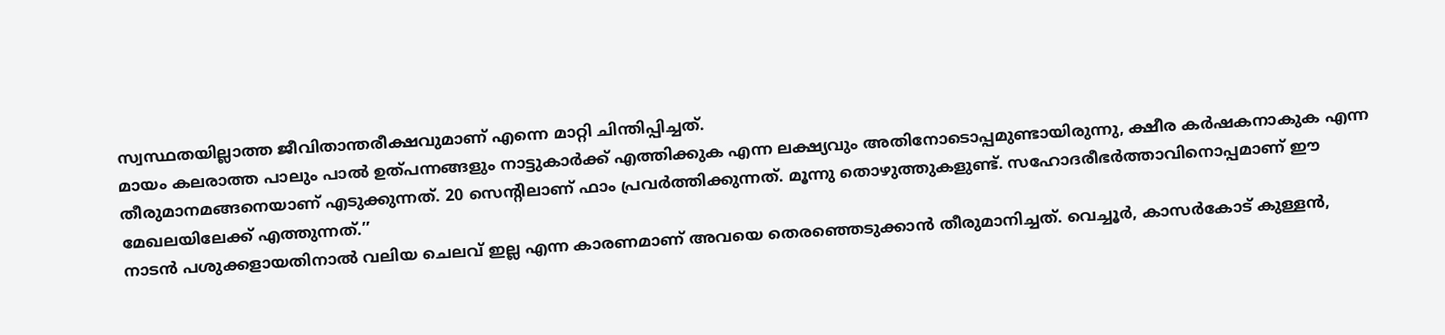സ്വസ്ഥതയില്ലാത്ത ജീവിതാന്തരീക്ഷവുമാണ് എന്നെ മാറ്റി ചിന്തിപ്പിച്ചത്.
മായം കലരാത്ത പാലും പാൽ ഉത്പന്നങ്ങളും നാട്ടുകാർക്ക് എത്തിക്കുക എന്ന ലക്ഷ്യവും അതിനോടൊപ്പമുണ്ടായിരുന്നു, ക്ഷീര കർഷകനാകുക എന്ന തീരുമാനമങ്ങനെയാണ് എടുക്കുന്നത്. 20 സെന്റിലാണ് ഫാം പ്രവർത്തിക്കുന്നത്. മൂന്നു തൊഴുത്തുകളുണ്ട്. സഹോദരീഭർത്താവിനൊപ്പമാണ് ഈ മേഖലയിലേക്ക് എത്തുന്നത്.’’
നാടൻ പശുക്കളായതിനാൽ വലിയ ചെലവ് ഇല്ല എന്ന കാരണമാണ് അവയെ തെരഞ്ഞെടുക്കാൻ തീരുമാനിച്ചത്. വെച്ചൂർ, കാസർകോട് കുള്ളൻ,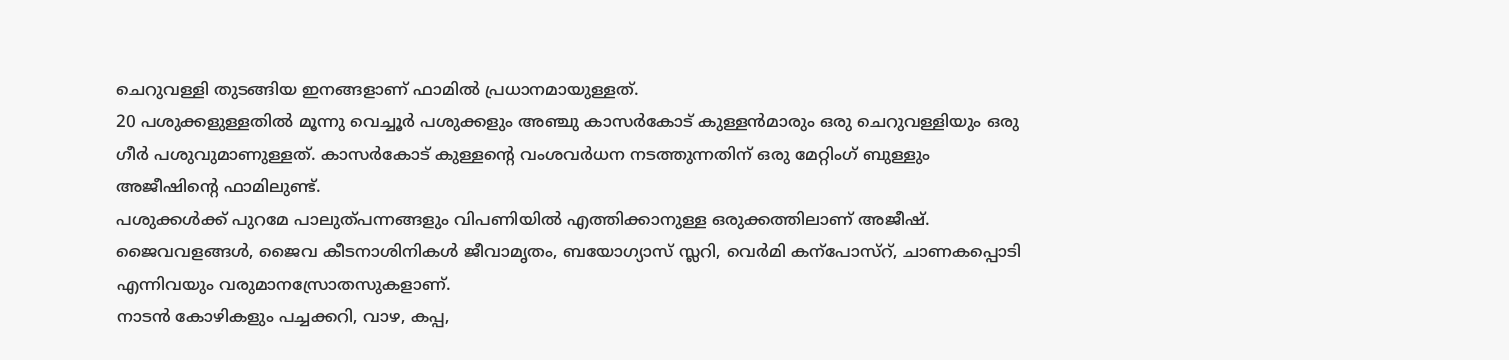ചെറുവള്ളി തുടങ്ങിയ ഇനങ്ങളാണ് ഫാമിൽ പ്രധാനമായുള്ളത്.
20 പശുക്കളുള്ളതിൽ മൂന്നു വെച്ചൂർ പശുക്കളും അഞ്ചു കാസർകോട് കുള്ളൻമാരും ഒരു ചെറുവള്ളിയും ഒരു ഗീർ പശുവുമാണുള്ളത്. കാസർകോട് കുള്ളന്റെ വംശവർധന നടത്തുന്നതിന് ഒരു മേറ്റിംഗ് ബുള്ളും അജീഷിന്റെ ഫാമിലുണ്ട്.
പശുക്കൾക്ക് പുറമേ പാലുത്പന്നങ്ങളും വിപണിയിൽ എത്തിക്കാനുള്ള ഒരുക്കത്തിലാണ് അജീഷ്. ജൈവവളങ്ങൾ, ജൈവ കീടനാശിനികൾ ജീവാമൃതം, ബയോഗ്യാസ് സ്ലറി, വെർമി കന്പോസ്റ്, ചാണകപ്പൊടി എന്നിവയും വരുമാനസ്രോതസുകളാണ്.
നാടൻ കോഴികളും പച്ചക്കറി, വാഴ, കപ്പ,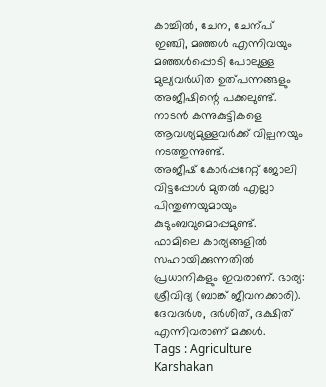കാച്ചിൽ, ചേന, ചേന്പ് ഇഞ്ചി, മഞ്ഞൾ എന്നിവയും മഞ്ഞൾപ്പൊടി പോലുള്ള മുല്യവർധിത ഉത്പന്നങ്ങളും അജീഷിന്റെ പക്കലുണ്ട്. നാടൻ കന്നുകുട്ടികളെ ആവശ്യമുള്ളവർക്ക് വില്പനയും നടത്തുന്നുണ്ട്.
അജീഷ് കോർപ്പറേറ്റ് ജോലി വിട്ടപ്പോൾ മുതൽ എല്ലാ പിന്തുണയുമായും കുടുംബവുമൊപ്പമുണ്ട്. ഫാമിലെ കാര്യങ്ങളിൽ സഹായിക്കുന്നതിൽ പ്രധാനികളും ഇവരാണ്. ഭാര്യ: ശ്രീവിദ്യ (ബാങ്ക് ജീവനക്കാരി). ദേവദർശ, ദർശിത്, ദക്ഷിത് എന്നിവരാണ് മക്കൾ.
Tags : Agriculture Karshakan